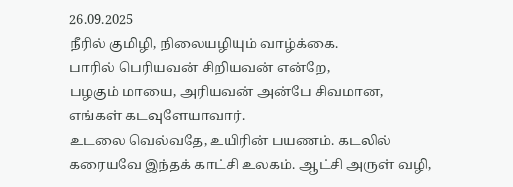26.09.2025
நீரில் குமிழி, நிலையழியும் வாழ்க்கை.
பாரில் பெரியவன் சிறியவன் என்றே,
பழகும் மாயை, அரியவன் அன்பே சிவமான,
எங்கள் கடவுளேயாவார்.
உடலை வெல்வதே, உயிரின் பயணம். கடலில் கரையவே இந்தக் காட்சி உலகம். ஆட்சி அருள் வழி,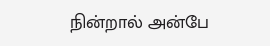நின்றால் அன்பே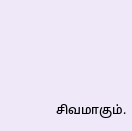சிவமாகும்.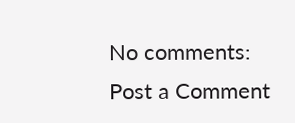No comments:
Post a Comment